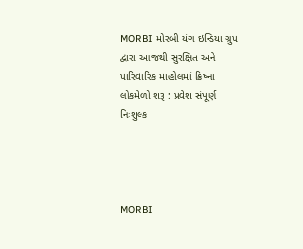MORBI મોરબી યંગ ઇન્ડિયા ગ્રુપ દ્વારા આજથી સુરક્ષિત અને પારિવારિક માહોલમાં ક્રિષ્ના લોકમેળો શરૂ : પ્રવેશ સંપૂર્ણ નિઃશુલ્ક




MORBI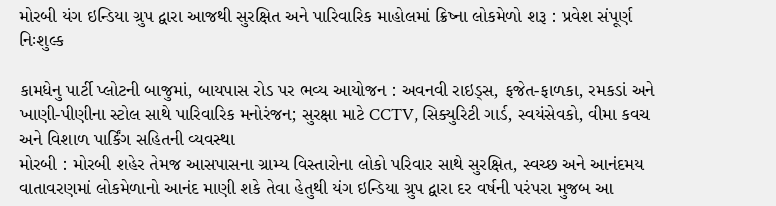મોરબી યંગ ઇન્ડિયા ગ્રુપ દ્વારા આજથી સુરક્ષિત અને પારિવારિક માહોલમાં ક્રિષ્ના લોકમેળો શરૂ : પ્રવેશ સંપૂર્ણ નિઃશુલ્ક

કામધેનુ પાર્ટી પ્લોટની બાજુમાં, બાયપાસ રોડ પર ભવ્ય આયોજન : અવનવી રાઇડ્સ, ફજેત-ફાળકા, રમકડાં અને ખાણી-પીણીના સ્ટોલ સાથે પારિવારિક મનોરંજન; સુરક્ષા માટે CCTV, સિક્યુરિટી ગાર્ડ, સ્વયંસેવકો, વીમા કવચ અને વિશાળ પાર્કિંગ સહિતની વ્યવસ્થા
મોરબી : મોરબી શહેર તેમજ આસપાસના ગ્રામ્ય વિસ્તારોના લોકો પરિવાર સાથે સુરક્ષિત, સ્વચ્છ અને આનંદમય વાતાવરણમાં લોકમેળાનો આનંદ માણી શકે તેવા હેતુથી યંગ ઇન્ડિયા ગ્રુપ દ્વારા દર વર્ષની પરંપરા મુજબ આ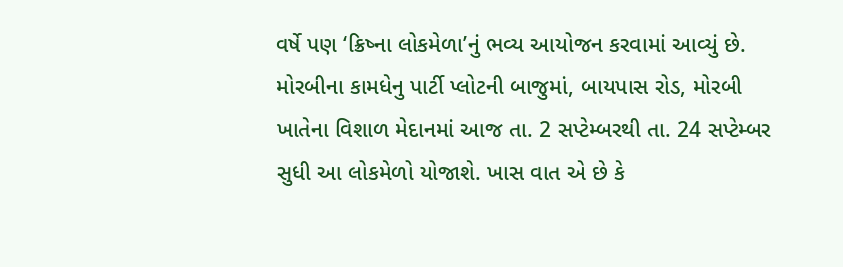વર્ષે પણ ‘ક્રિષ્ના લોકમેળા’નું ભવ્ય આયોજન કરવામાં આવ્યું છે. મોરબીના કામધેનુ પાર્ટી પ્લોટની બાજુમાં, બાયપાસ રોડ, મોરબી ખાતેના વિશાળ મેદાનમાં આજ તા. 2 સપ્ટેમ્બરથી તા. 24 સપ્ટેમ્બર સુધી આ લોકમેળો યોજાશે. ખાસ વાત એ છે કે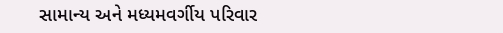સામાન્ય અને મધ્યમવર્ગીય પરિવાર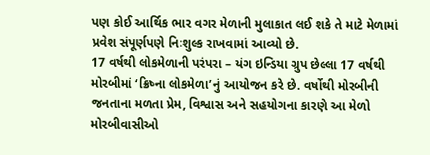પણ કોઈ આર્થિક ભાર વગર મેળાની મુલાકાત લઈ શકે તે માટે મેળામાં પ્રવેશ સંપૂર્ણપણે નિઃશુલ્ક રાખવામાં આવ્યો છે.
17 વર્ષથી લોકમેળાની પરંપરા – યંગ ઇન્ડિયા ગ્રુપ છેલ્લા 17 વર્ષથી મોરબીમાં ‘ક્રિષ્ના લોકમેળા’નું આયોજન કરે છે. વર્ષોથી મોરબીની જનતાના મળતા પ્રેમ, વિશ્વાસ અને સહયોગના કારણે આ મેળો મોરબીવાસીઓ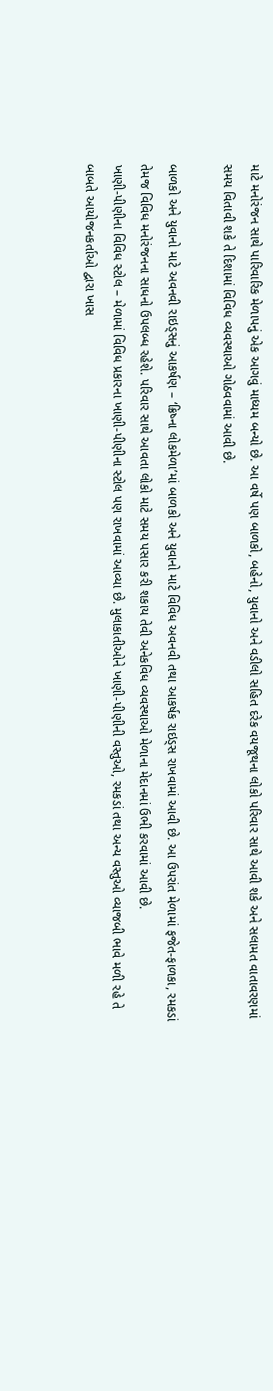માટે મનોરંજન સાથે પારિવારિક મેળાપનું એક આગવું માધ્યમ બન્યો છે. આ વર્ષે પણ બાળકો, બહેનો, યુવાનો અને વડીલો સહિત દરેક વયજૂથના લોકો પરિવાર સાથે આવી શકે અને સલામત વાતાવરણમાં સમય વિતાવી શકે તે દિશામાં વિવિધ વ્યવસ્થાઓ ગોઠવવામાં આવી છે.

બાળકો અને યુવાનો માટે અવનવી રાઇડ્સનું આકર્ષણ – ‘ક્રિષ્ના લોકમેળા’માં બાળકો અને યુવાનો માટે વિવિધ અવનવી તથા આકર્ષક રાઇડ્સ રાખવામાં આવી છે. આ ઉપરાંત મેળામાં ફજેત-ફાળકા, રમકડાં તેમજ વિવિધ મનોરંજનના સાધનો ઉપલબ્ધ રહેશે. પરિવાર સાથે આવતા લોકો માટે સમય પસાર કરી શકાય તેવી અનેકવિધ વ્યવસ્થાઓ મેળાના મેદાનમાં ઉભી કરવામાં આવી છે.
ખાણી-પીણીના વિવિધ સ્ટોલ – મેળામાં વિવિધ પ્રકારના ખાણી-પીણીના સ્ટોલ પણ રાખવામાં આવ્યા છે. મુલાકાતીઓને ખાણી-પીણીની વસ્તુઓ, રમકડાં તથા અન્ય વસ્તુઓ વ્યાજબી ભાવે મળી રહે તે બાબતે આયોજનકર્તાઓ દ્વારા ખાસ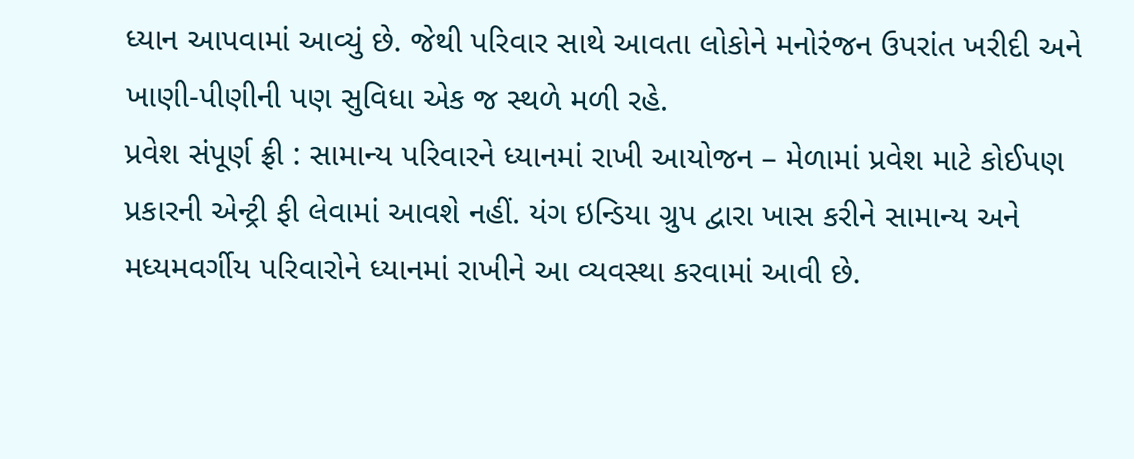ધ્યાન આપવામાં આવ્યું છે. જેથી પરિવાર સાથે આવતા લોકોને મનોરંજન ઉપરાંત ખરીદી અને ખાણી-પીણીની પણ સુવિધા એક જ સ્થળે મળી રહે.
પ્રવેશ સંપૂર્ણ ફ્રી : સામાન્ય પરિવારને ધ્યાનમાં રાખી આયોજન – મેળામાં પ્રવેશ માટે કોઈપણ પ્રકારની એન્ટ્રી ફી લેવામાં આવશે નહીં. યંગ ઇન્ડિયા ગ્રુપ દ્વારા ખાસ કરીને સામાન્ય અને મધ્યમવર્ગીય પરિવારોને ધ્યાનમાં રાખીને આ વ્યવસ્થા કરવામાં આવી છે.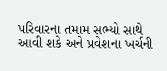પરિવારના તમામ સભ્યો સાથે આવી શકે અને પ્રવેશના ખર્ચની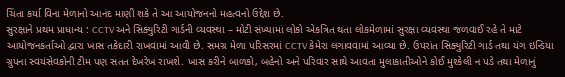ચિંતા કર્યા વિના મેળાનો આનંદ માણી શકે તે આ આયોજનનો મહત્વનો ઉદ્દેશ છે.
સુરક્ષાને પ્રથમ પ્રાધાન્ય : CCTV અને સિક્યુરિટી ગાર્ડની વ્યવસ્થા – મોટી સંખ્યામાં લોકો એકત્રિત થતા લોકમેળામાં સુરક્ષા વ્યવસ્થા જળવાઈ રહે તે માટે આયોજનકર્તાઓ દ્વારા ખાસ તકેદારી રાખવામાં આવી છે. સમગ્ર મેળા પરિસરમાં CCTV કેમેરા લગાવવામાં આવ્યા છે. ઉપરાંત સિક્યુરિટી ગાર્ડ તથા યંગ ઇન્ડિયા ગ્રુપના સ્વયંસેવકોની ટીમ પણ સતત દેખરેખ રાખશે. ખાસ કરીને બાળકો, બહેનો અને પરિવાર સાથે આવતા મુલાકાતીઓને કોઈ મુશ્કેલી ન પડે તથા મેળાનું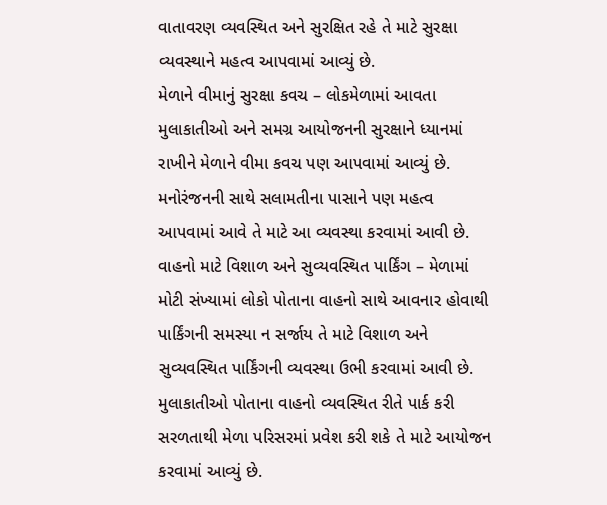વાતાવરણ વ્યવસ્થિત અને સુરક્ષિત રહે તે માટે સુરક્ષા વ્યવસ્થાને મહત્વ આપવામાં આવ્યું છે.
મેળાને વીમાનું સુરક્ષા કવચ – લોકમેળામાં આવતા મુલાકાતીઓ અને સમગ્ર આયોજનની સુરક્ષાને ધ્યાનમાં રાખીને મેળાને વીમા કવચ પણ આપવામાં આવ્યું છે. મનોરંજનની સાથે સલામતીના પાસાને પણ મહત્વ આપવામાં આવે તે માટે આ વ્યવસ્થા કરવામાં આવી છે.
વાહનો માટે વિશાળ અને સુવ્યવસ્થિત પાર્કિંગ – મેળામાં મોટી સંખ્યામાં લોકો પોતાના વાહનો સાથે આવનાર હોવાથી પાર્કિંગની સમસ્યા ન સર્જાય તે માટે વિશાળ અને સુવ્યવસ્થિત પાર્કિંગની વ્યવસ્થા ઉભી કરવામાં આવી છે. મુલાકાતીઓ પોતાના વાહનો વ્યવસ્થિત રીતે પાર્ક કરી સરળતાથી મેળા પરિસરમાં પ્રવેશ કરી શકે તે માટે આયોજન કરવામાં આવ્યું છે.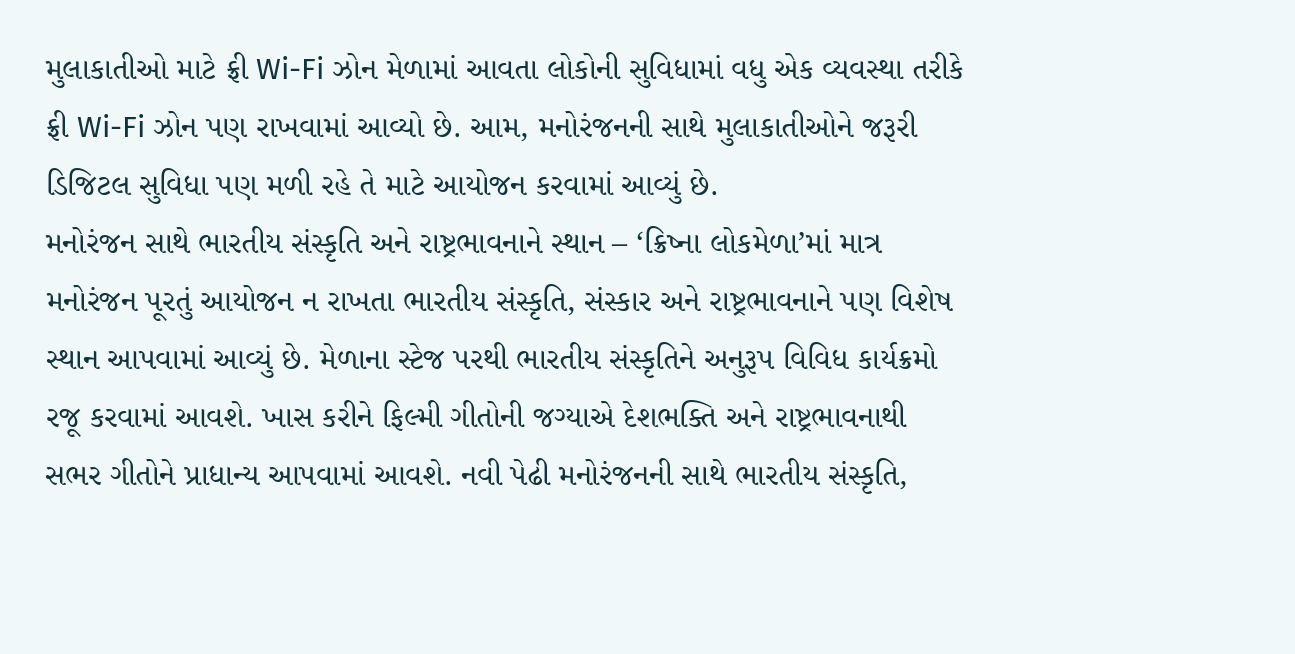મુલાકાતીઓ માટે ફ્રી Wi-Fi ઝોન મેળામાં આવતા લોકોની સુવિધામાં વધુ એક વ્યવસ્થા તરીકે ફ્રી Wi-Fi ઝોન પણ રાખવામાં આવ્યો છે. આમ, મનોરંજનની સાથે મુલાકાતીઓને જરૂરી ડિજિટલ સુવિધા પણ મળી રહે તે માટે આયોજન કરવામાં આવ્યું છે.
મનોરંજન સાથે ભારતીય સંસ્કૃતિ અને રાષ્ટ્રભાવનાને સ્થાન – ‘ક્રિષ્ના લોકમેળા’માં માત્ર મનોરંજન પૂરતું આયોજન ન રાખતા ભારતીય સંસ્કૃતિ, સંસ્કાર અને રાષ્ટ્રભાવનાને પણ વિશેષ સ્થાન આપવામાં આવ્યું છે. મેળાના સ્ટેજ પરથી ભારતીય સંસ્કૃતિને અનુરૂપ વિવિધ કાર્યક્રમો રજૂ કરવામાં આવશે. ખાસ કરીને ફિલ્મી ગીતોની જગ્યાએ દેશભક્તિ અને રાષ્ટ્રભાવનાથી સભર ગીતોને પ્રાધાન્ય આપવામાં આવશે. નવી પેઢી મનોરંજનની સાથે ભારતીય સંસ્કૃતિ,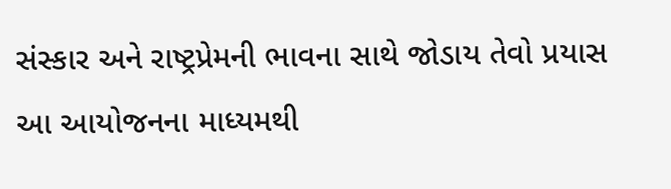સંસ્કાર અને રાષ્ટ્રપ્રેમની ભાવના સાથે જોડાય તેવો પ્રયાસ આ આયોજનના માધ્યમથી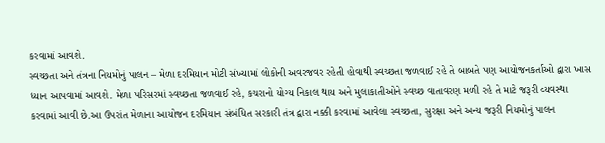કરવામાં આવશે.
સ્વચ્છતા અને તંત્રના નિયમોનું પાલન – મેળા દરમિયાન મોટી સંખ્યામાં લોકોની અવરજવર રહેતી હોવાથી સ્વચ્છતા જળવાઈ રહે તે બાબતે પણ આયોજનકર્તાઓ દ્વારા ખાસ ધ્યાન આપવામાં આવશે. મેળા પરિસરમાં સ્વચ્છતા જળવાઈ રહે, કચરાનો યોગ્ય નિકાલ થાય અને મુલાકાતીઓને સ્વચ્છ વાતાવરણ મળી રહે તે માટે જરૂરી વ્યવસ્થા કરવામાં આવી છે.આ ઉપરાંત મેળાના આયોજન દરમિયાન સંબંધિત સરકારી તંત્ર દ્વારા નક્કી કરવામાં આવેલા સ્વચ્છતા, સુરક્ષા અને અન્ય જરૂરી નિયમોનું પાલન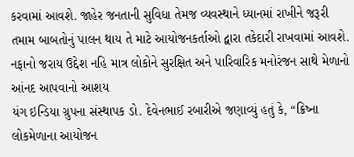કરવામાં આવશે. જાહેર જનતાની સુવિધા તેમજ વ્યવસ્થાને ધ્યાનમાં રાખીને જરૂરી તમામ બાબતોનું પાલન થાય તે માટે આયોજનકર્તાઓ દ્વારા તકેદારી રાખવામાં આવશે.
નફાનો જરાય ઉદ્દેશ નહિ માત્ર લોકોને સુરક્ષિત અને પારિવારિક મનોરંજન સાથે મેળાનો આંનદ આપવાનો આશય
યંગ ઇન્ડિયા ગ્રુપના સંસ્થાપક ડો. દેવેનભાઈ રબારીએ જણાવ્યું હતું કે, “ક્રિષ્ના લોકમેળાના આયોજન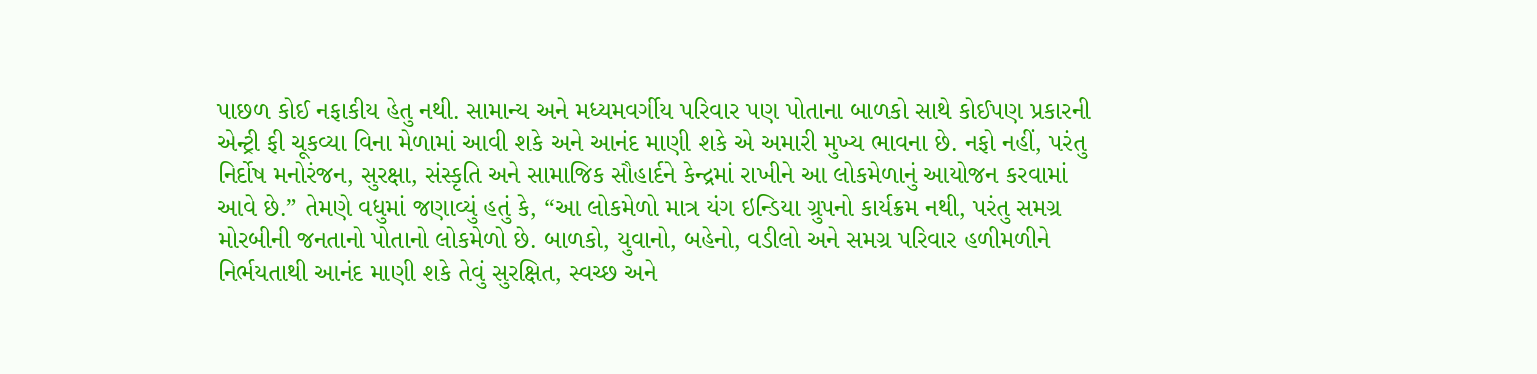પાછળ કોઈ નફાકીય હેતુ નથી. સામાન્ય અને મધ્યમવર્ગીય પરિવાર પણ પોતાના બાળકો સાથે કોઈપણ પ્રકારની એન્ટ્રી ફી ચૂકવ્યા વિના મેળામાં આવી શકે અને આનંદ માણી શકે એ અમારી મુખ્ય ભાવના છે. નફો નહીં, પરંતુ નિર્દોષ મનોરંજન, સુરક્ષા, સંસ્કૃતિ અને સામાજિક સૌહાર્દને કેન્દ્રમાં રાખીને આ લોકમેળાનું આયોજન કરવામાં આવે છે.” તેમણે વધુમાં જણાવ્યું હતું કે, “આ લોકમેળો માત્ર યંગ ઇન્ડિયા ગ્રુપનો કાર્યક્રમ નથી, પરંતુ સમગ્ર મોરબીની જનતાનો પોતાનો લોકમેળો છે. બાળકો, યુવાનો, બહેનો, વડીલો અને સમગ્ર પરિવાર હળીમળીને નિર્ભયતાથી આનંદ માણી શકે તેવું સુરક્ષિત, સ્વચ્છ અને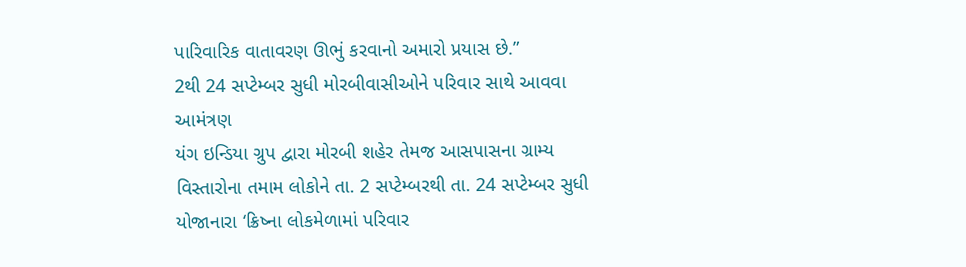પારિવારિક વાતાવરણ ઊભું કરવાનો અમારો પ્રયાસ છે.”
2થી 24 સપ્ટેમ્બર સુધી મોરબીવાસીઓને પરિવાર સાથે આવવા આમંત્રણ
યંગ ઇન્ડિયા ગ્રુપ દ્વારા મોરબી શહેર તેમજ આસપાસના ગ્રામ્ય વિસ્તારોના તમામ લોકોને તા. 2 સપ્ટેમ્બરથી તા. 24 સપ્ટેમ્બર સુધી યોજાનારા ‘ક્રિષ્ના લોકમેળામાં પરિવાર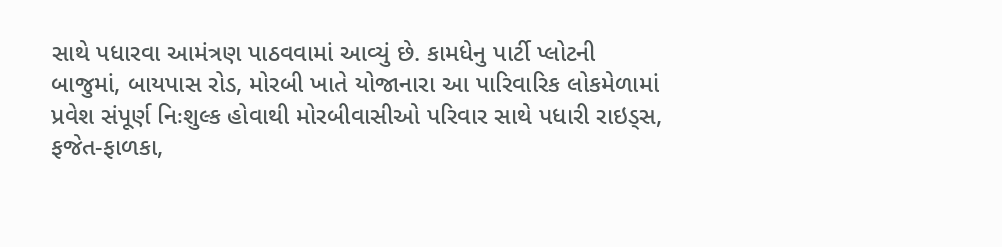સાથે પધારવા આમંત્રણ પાઠવવામાં આવ્યું છે. કામધેનુ પાર્ટી પ્લોટની બાજુમાં, બાયપાસ રોડ, મોરબી ખાતે યોજાનારા આ પારિવારિક લોકમેળામાં પ્રવેશ સંપૂર્ણ નિઃશુલ્ક હોવાથી મોરબીવાસીઓ પરિવાર સાથે પધારી રાઇડ્સ, ફજેત-ફાળકા,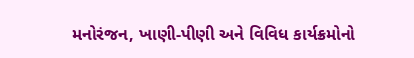મનોરંજન, ખાણી-પીણી અને વિવિધ કાર્યક્રમોનો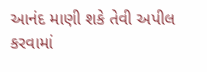આનંદ માણી શકે તેવી અપીલ કરવામાં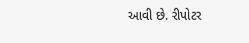આવી છે. રીપોટર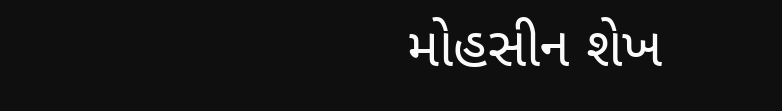મોહસીન શેખ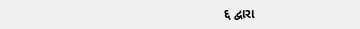દ્દ દ્વારા